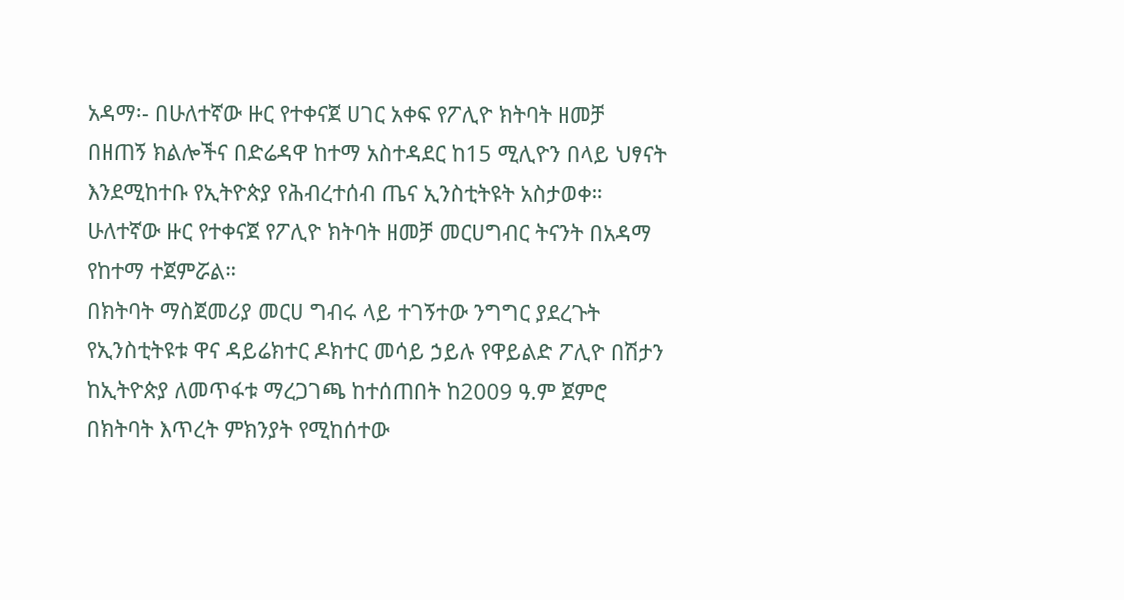አዳማ፡- በሁለተኛው ዙር የተቀናጀ ሀገር አቀፍ የፖሊዮ ክትባት ዘመቻ በዘጠኝ ክልሎችና በድሬዳዋ ከተማ አስተዳደር ከ15 ሚሊዮን በላይ ህፃናት እንደሚከተቡ የኢትዮጵያ የሕብረተሰብ ጤና ኢንስቲትዩት አስታወቀ። ሁለተኛው ዙር የተቀናጀ የፖሊዮ ክትባት ዘመቻ መርሀግብር ትናንት በአዳማ የከተማ ተጀምሯል።
በክትባት ማስጀመሪያ መርሀ ግብሩ ላይ ተገኝተው ንግግር ያደረጉት የኢንስቲትዩቱ ዋና ዳይሬክተር ዶክተር መሳይ ኃይሉ የዋይልድ ፖሊዮ በሽታን ከኢትዮጵያ ለመጥፋቱ ማረጋገጫ ከተሰጠበት ከ2009 ዓ.ም ጀምሮ በክትባት እጥረት ምክንያት የሚከሰተው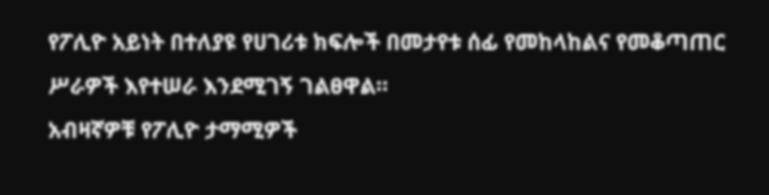የፖሊዮ አይነት በተለያዩ የሀገሪቱ ክፍሎች በመታየቱ ሰፊ የመከላከልና የመቆጣጠር ሥራዎች እየተሠራ እንደሚገኝ ገልፀዋል።
አብዛኛዎቹ የፖሊዮ ታማሚዎች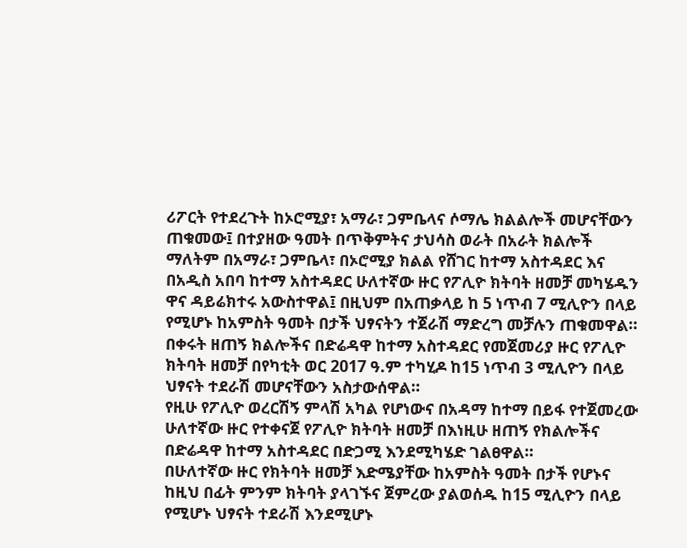ሪፖርት የተደረጉት ከኦሮሚያ፣ አማራ፣ ጋምቤላና ሶማሌ ክልልሎች መሆናቸውን ጠቁመው፤ በተያዘው ዓመት በጥቅምትና ታህሳስ ወራት በአራት ክልሎች ማለትም በአማራ፣ ጋምቤላ፣ በኦሮሚያ ክልል የሸገር ከተማ አስተዳደር እና በአዲስ አበባ ከተማ አስተዳደር ሁለተኛው ዙር የፖሊዮ ክትባት ዘመቻ መካሄዱን ዋና ዳይሬክተሩ አውስተዋል፤ በዚህም በአጠቃላይ ከ 5 ነጥብ 7 ሚሊዮን በላይ የሚሆኑ ከአምስት ዓመት በታች ህፃናትን ተጀራሽ ማድረግ መቻሉን ጠቁመዋል።
በቀሩት ዘጠኝ ክልሎችና በድሬዳዋ ከተማ አስተዳደር የመጀመሪያ ዙር የፖሊዮ ክትባት ዘመቻ በየካቲት ወር 2017 ዓ.ም ተካሂዶ ከ15 ነጥብ 3 ሚሊዮን በላይ ህፃናት ተደራሽ መሆናቸውን አስታውሰዋል።
የዚሁ የፖሊዮ ወረርሽኝ ምላሽ አካል የሆነውና በአዳማ ከተማ በይፋ የተጀመረው ሁለተኛው ዙር የተቀናጀ የፖሊዮ ክትባት ዘመቻ በእነዚሁ ዘጠኝ የክልሎችና በድሬዳዋ ከተማ አስተዳደር በድጋሚ እንደሚካሄድ ገልፀዋል።
በሁለተኛው ዙር የክትባት ዘመቻ እድሜያቸው ከአምስት ዓመት በታች የሆኑና ከዚህ በፊት ምንም ክትባት ያላገኙና ጀምረው ያልወሰዱ ከ15 ሚሊዮን በላይ የሚሆኑ ህፃናት ተደራሽ እንደሚሆኑ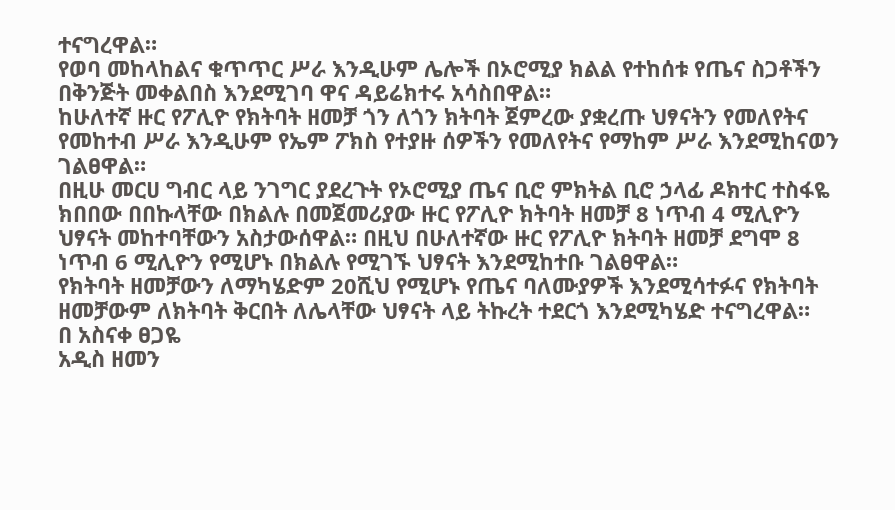ተናግረዋል።
የወባ መከላከልና ቁጥጥር ሥራ እንዲሁም ሌሎች በኦሮሚያ ክልል የተከሰቱ የጤና ስጋቶችን በቅንጅት መቀልበስ እንደሚገባ ዋና ዳይሬክተሩ አሳስበዋል።
ከሁለተኛ ዙር የፖሊዮ የክትባት ዘመቻ ጎን ለጎን ክትባት ጀምረው ያቋረጡ ህፃናትን የመለየትና የመከተብ ሥራ እንዲሁም የኤም ፖክስ የተያዙ ሰዎችን የመለየትና የማከም ሥራ እንደሚከናወን ገልፀዋል።
በዚሁ መርሀ ግብር ላይ ንገግር ያደረጉት የኦሮሚያ ጤና ቢሮ ምክትል ቢሮ ኃላፊ ዶክተር ተስፋዬ ክበበው በበኩላቸው በክልሉ በመጀመሪያው ዙር የፖሊዮ ክትባት ዘመቻ 8 ነጥብ 4 ሚሊዮን ህፃናት መከተባቸውን አስታውሰዋል። በዚህ በሁለተኛው ዙር የፖሊዮ ክትባት ዘመቻ ደግሞ 8 ነጥብ 6 ሚሊዮን የሚሆኑ በክልሉ የሚገኙ ህፃናት እንደሚከተቡ ገልፀዋል።
የክትባት ዘመቻውን ለማካሄድም 20ሺህ የሚሆኑ የጤና ባለሙያዎች እንደሚሳተፉና የክትባት ዘመቻውም ለክትባት ቅርበት ለሌላቸው ህፃናት ላይ ትኩረት ተደርጎ እንደሚካሄድ ተናግረዋል።
በ አስናቀ ፀጋዬ
አዲስ ዘመን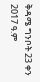ቅዳሜ ግንቦት 23 ቀን 2017 ዓ.ም